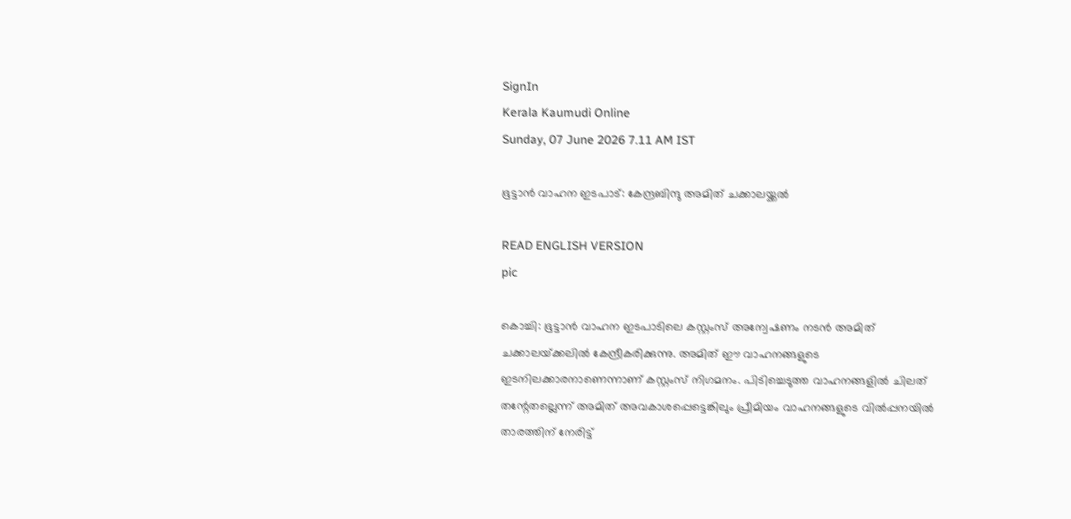SignIn
Kerala Kaumudi Online
Sunday, 07 June 2026 7.11 AM IST

ഭൂട്ടാൻ വാഹന ഇടപാട്: കേന്ദ്രബിന്ദു അമിത് ചക്കാലയ്ക്കൽ

READ ENGLISH VERSION
pic

കൊച്ചി: ഭൂട്ടാൻ വാഹന ഇടപാടിലെ കസ്റ്റംസ് അന്വേഷണം നടൻ അമിത് ചക്കാലയ്‌ക്കലിൽ കേന്ദ്രീകരിക്കുന്നു. അമിത് ഈ വാഹനങ്ങളുടെ ഇടനിലക്കാരനാണെന്നാണ് കസ്റ്റംസ് നിഗമനം. പിടിച്ചെടുത്ത വാഹനങ്ങളിൽ ചിലത് തന്റേതല്ലെന്ന് അമിത് അവകാശപ്പെട്ടെങ്കിലും പ്രീമിയം വാഹനങ്ങളുടെ വിൽപ്പനയിൽ താരത്തിന് നേരിട്ട്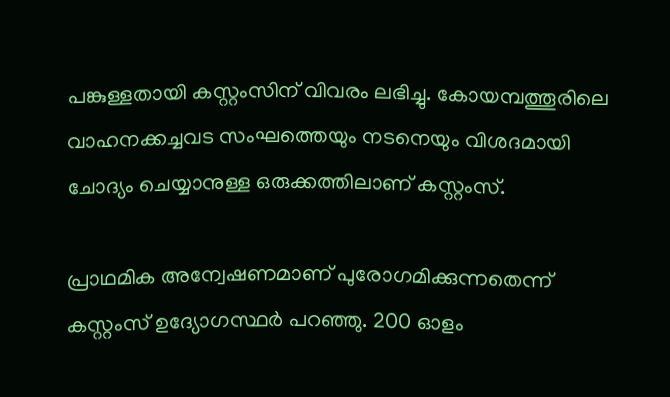പങ്കുള്ളതായി കസ്റ്റംസിന് വിവരം ലഭിച്ചു. കോയമ്പത്തൂരിലെ വാഹനക്കച്ചവട സംഘത്തെയും നടനെയും വിശദമായി ചോദ്യം ചെയ്യാനുള്ള ഒരുക്കത്തിലാണ് കസ്റ്റംസ്.

പ്രാഥമിക അന്വേഷണമാണ് പുരോഗമിക്കുന്നതെന്ന് കസ്റ്റംസ് ഉദ്യോഗസ്ഥർ പറഞ്ഞു. 200 ഓളം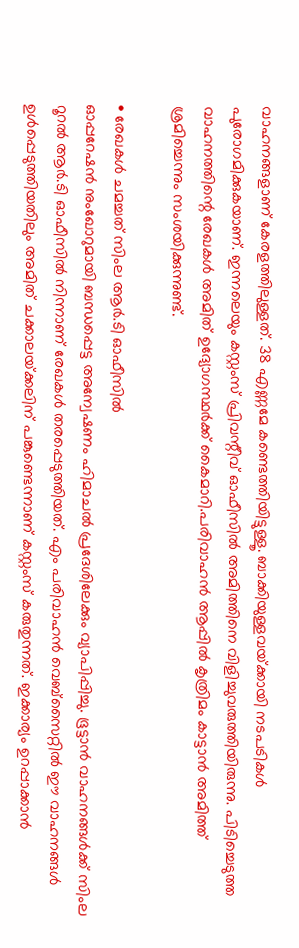വാഹനങ്ങളാണ് കേരളത്തിലുള്ളത്. 38 എണ്ണമേ കണ്ടെത്തിയിട്ടുള്ളൂ. ബാക്കിയുള്ളവയ്‌ക്കായി നടപടികൾ പുരോഗമിക്കുകയാണ്. ഇന്നലെയും കസ്റ്റംസ് പ്രിവന്റീവ് ഓഫീസിൽ അമിത്തിനെ വിളിച്ചുവരുത്തിയിരുന്നു. പിടിച്ചെടുത്ത വാഹനത്തിന്റെ രേഖകൾ അമിത് ഉദ്യോഗസ്ഥർക്ക് കൈമാറി.പരിവാഹൻ ആപ്പിൽ കൃത്രിമം കാട്ടാൻ അമിത്ത് ശ്രമിച്ചെന്നും സംശയിക്കുന്നുണ്ട്.

• രേഖകൾ ചമച്ചത് സിംല ആർ.ടി ഓഫീസിൽ
ഓപ്പറേഷൻ നുംഖോറുമായി ബന്ധപ്പെട്ട അന്വേഷണം ഹിമാചൽ പ്രദേശിലേക്കും വ്യാപിപ്പിച്ചു. ഭൂട്ടാൻ വാഹനങ്ങൾക്ക് സിംല റൂറൽ ആർ.ടി ഓഫീസിൽ നിന്നാണ് രേഖകൾ തരപ്പെടുത്തിയത്. എം പരിവാഹൻ വെബ്സൈറ്റിൽ ഈ വാഹനങ്ങൾ ഉൾപ്പെടുത്തിയതിലും അമിത് ചക്കാലയ്‌ക്കലിന് പങ്കുണ്ടെന്നാണ് കസ്റ്റംസ് കരുതുന്നത്. ഇക്കാര്യം ഉറപ്പാക്കാൻ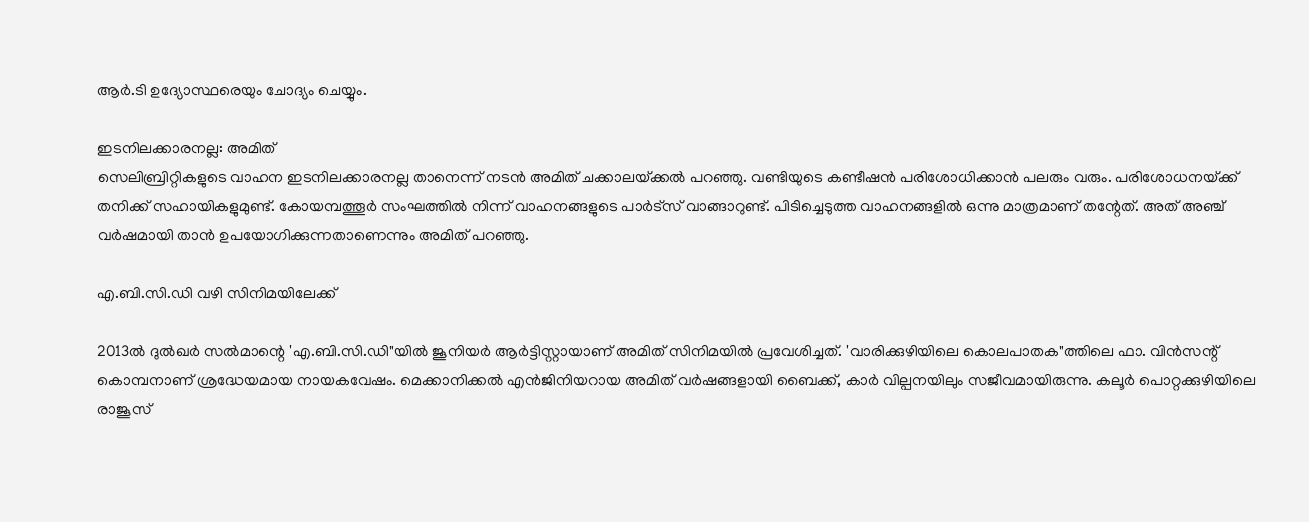ആർ.ടി ഉദ്യോസ്ഥരെയും ചോദ്യം ചെയ്യും.

ഇടനിലക്കാരനല്ല: അമിത്
സെലിബ്രിറ്റികളുടെ വാഹന ഇടനിലക്കാരനല്ല താനെന്ന് നടൻ അമിത് ചക്കാലയ്‌ക്കൽ പറഞ്ഞു. വണ്ടിയുടെ കണ്ടീഷൻ പരിശോധിക്കാൻ പലരും വരും. പരിശോധനയ്‌ക്ക് തനിക്ക് സഹായികളുമുണ്ട്. കോയമ്പത്തൂർ സംഘത്തിൽ നിന്ന് വാഹനങ്ങളുടെ പാർട്‌സ് വാങ്ങാറുണ്ട്. പിടിച്ചെടുത്ത വാഹനങ്ങളിൽ ഒന്നു മാത്രമാണ് തന്റേത്. അത് അഞ്ച് വർഷമായി താൻ ഉപയോഗിക്കുന്നതാണെന്നും അമിത് പറഞ്ഞു.

എ.ബി.സി.ഡി വഴി സിനിമയിലേക്ക്

2013ൽ ദുൽഖർ സൽമാന്റെ 'എ.ബി.സി.ഡി"യിൽ ജൂനിയർ ആർട്ടിസ്റ്റായാണ് അമിത് സിനിമയിൽ പ്രവേശിച്ചത്. 'വാരിക്കുഴിയിലെ കൊലപാതക"ത്തിലെ ഫാ. വിൻസന്റ് കൊമ്പനാണ് ശ്രദ്ധേയമായ നായകവേഷം. മെക്കാനിക്കൽ എൻജിനിയറായ അമിത് വർഷങ്ങളായി ബൈക്ക്, കാർ വില്പനയിലും സജീവമായിരുന്നു. കലൂർ പൊറ്റക്കുഴിയിലെ രാജൂസ്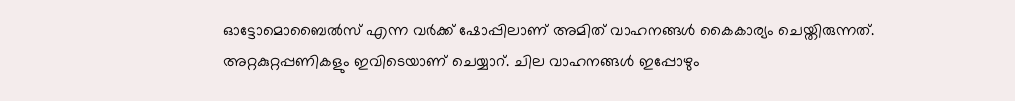ഓട്ടോമൊബൈൽസ് എന്ന വർക്ക് ഷോപ്പിലാണ് അമിത് വാഹനങ്ങൾ കൈകാര്യം ചെയ്തിരുന്നത്. അറ്റകുറ്റപ്പണികളും ഇവിടെയാണ് ചെയ്യാറ്. ചില വാഹനങ്ങൾ ഇപ്പോഴും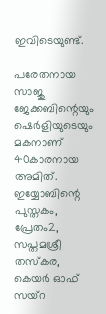ഇവിടെയുണ്ട്.

പരേതനായ സാജു ജേക്കബിന്റെയും ഷെർളിയുടെയും മകനാണ് 40കാരനായ അമിത്. ഇയ്യോബിന്റെ പുസ്തകം, പ്രേതം2, സപ്തമശ്രീ തസ്കര, കെയർ ഓഫ് സയ്‌റ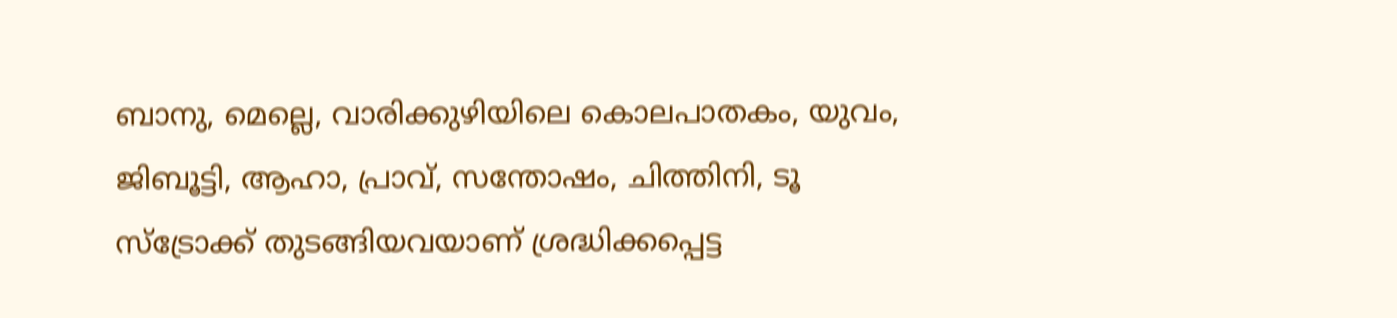ബാനു, മെല്ലെ, വാരിക്കുഴിയിലെ കൊലപാതകം, യുവം, ജിബൂട്ടി, ആഹാ, പ്രാവ്, സന്തോഷം, ചിത്തിനി, ടൂ സ്ട്രോക്ക് തുടങ്ങിയവയാണ് ശ്രദ്ധിക്കപ്പെട്ട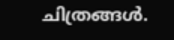ചിത്രങ്ങൾ.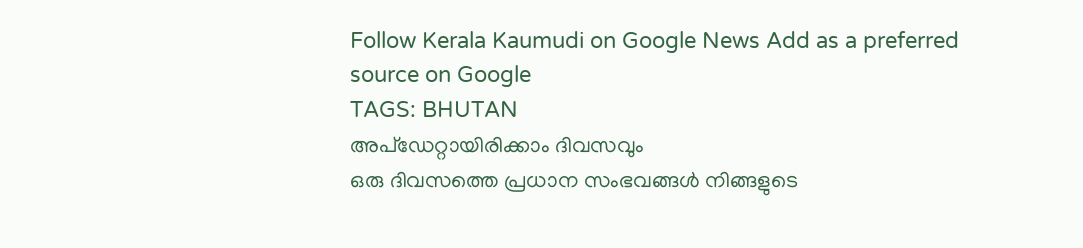Follow Kerala Kaumudi on Google News Add as a preferred source on Google
TAGS: BHUTAN
അപ്ഡേറ്റായിരിക്കാം ദിവസവും
ഒരു ദിവസത്തെ പ്രധാന സംഭവങ്ങൾ നിങ്ങളുടെ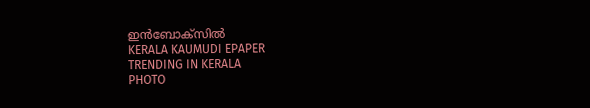ഇൻബോക്സിൽ
KERALA KAUMUDI EPAPER
TRENDING IN KERALA
PHOTO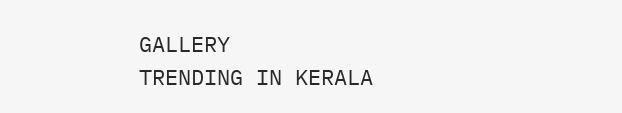GALLERY
TRENDING IN KERALA